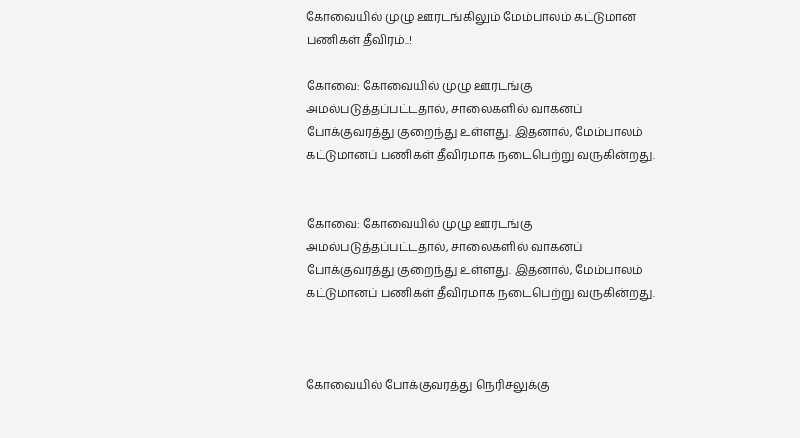கோவையில் முழு ஊரடங்கிலும் மேம்பாலம் கட்டுமான பணிகள் தீவிரம்..!

கோவை: கோவையில் முழு ஊரடங்கு அமல்படுத்தப்பட்டதால், சாலைகளில் வாகனப் போக்குவரத்து குறைந்து உள்ளது. இதனால், மேம்பாலம் கட்டுமானப் பணிகள் தீவிரமாக நடைபெற்று வருகின்றது.


கோவை: கோவையில் முழு ஊரடங்கு அமல்படுத்தப்பட்டதால், சாலைகளில் வாகனப் போக்குவரத்து குறைந்து உள்ளது. இதனால், மேம்பாலம் கட்டுமானப் பணிகள் தீவிரமாக நடைபெற்று வருகின்றது.



கோவையில் போக்குவரத்து நெரிசலுக்கு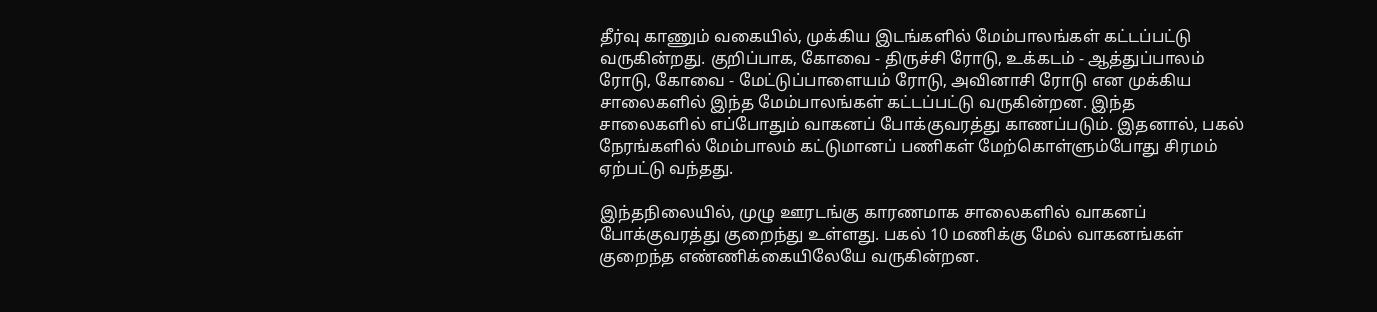தீர்வு காணும் வகையில், முக்கிய இடங்களில் மேம்பாலங்கள் கட்டப்பட்டு வருகின்றது. குறிப்பாக, கோவை - திருச்சி ரோடு, உக்கடம் - ஆத்துப்பாலம் ரோடு, கோவை - மேட்டுப்பாளையம் ரோடு, அவினாசி ரோடு என முக்கிய சாலைகளில் இந்த மேம்பாலங்கள் கட்டப்பட்டு வருகின்றன. இந்த சாலைகளில் எப்போதும் வாகனப் போக்குவரத்து காணப்படும். இதனால், பகல் நேரங்களில் மேம்பாலம் கட்டுமானப் பணிகள் மேற்கொள்ளும்போது சிரமம் ஏற்பட்டு வந்தது.

இந்தநிலையில், முழு ஊரடங்கு காரணமாக சாலைகளில் வாகனப் போக்குவரத்து குறைந்து உள்ளது. பகல் 10 மணிக்கு மேல் வாகனங்கள் குறைந்த எண்ணிக்கையிலேயே வருகின்றன.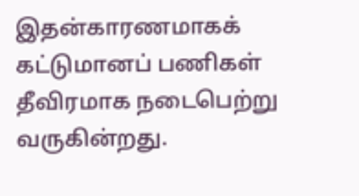இதன்காரணமாகக் கட்டுமானப் பணிகள் தீவிரமாக நடைபெற்று வருகின்றது.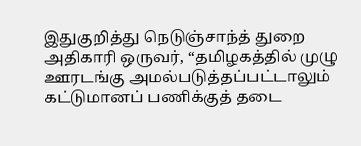இதுகுறித்து நெடுஞ்சாந்த் துறை அதிகாரி ஒருவர், ‘‘தமிழகத்தில் முழு ஊரடங்கு அமல்படுத்தப்பட்டாலும் கட்டுமானப் பணிக்குத் தடை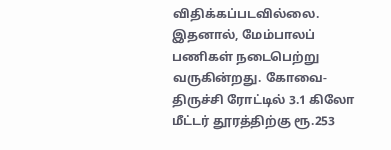விதிக்கப்படவில்லை. இதனால், மேம்பாலப் பணிகள் நடைபெற்று வருகின்றது. கோவை-திருச்சி ரோட்டில் 3.1 கிலோ மீட்டர் தூரத்திற்கு ரூ.253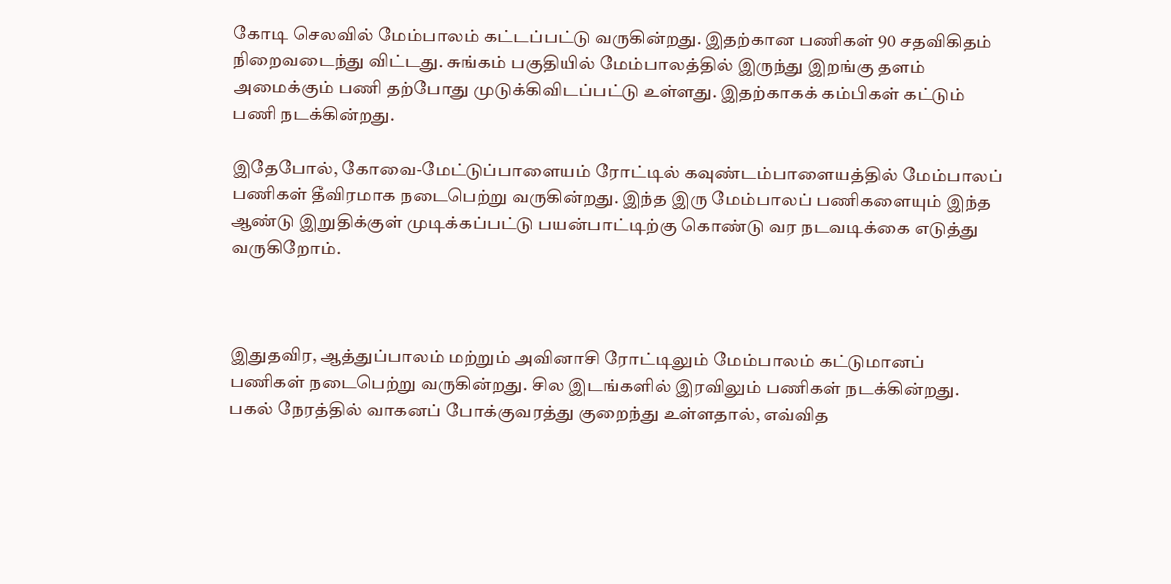கோடி செலவில் மேம்பாலம் கட்டப்பட்டு வருகின்றது. இதற்கான பணிகள் 90 சதவிகிதம் நிறைவடைந்து விட்டது. சுங்கம் பகுதியில் மேம்பாலத்தில் இருந்து இறங்கு தளம் அமைக்கும் பணி தற்போது முடுக்கிவிடப்பட்டு உள்ளது. இதற்காகக் கம்பிகள் கட்டும் பணி நடக்கின்றது.

இதேபோல், கோவை-மேட்டுப்பாளையம் ரோட்டில் கவுண்டம்பாளையத்தில் மேம்பாலப் பணிகள் தீவிரமாக நடைபெற்று வருகின்றது. இந்த இரு மேம்பாலப் பணிகளையும் இந்த ஆண்டு இறுதிக்குள் முடிக்கப்பட்டு பயன்பாட்டிற்கு கொண்டு வர நடவடிக்கை எடுத்து வருகிறோம்.



இதுதவிர, ஆத்துப்பாலம் மற்றும் அவினாசி ரோட்டிலும் மேம்பாலம் கட்டுமானப் பணிகள் நடைபெற்று வருகின்றது. சில இடங்களில் இரவிலும் பணிகள் நடக்கின்றது. பகல் நேரத்தில் வாகனப் போக்குவரத்து குறைந்து உள்ளதால், எவ்வித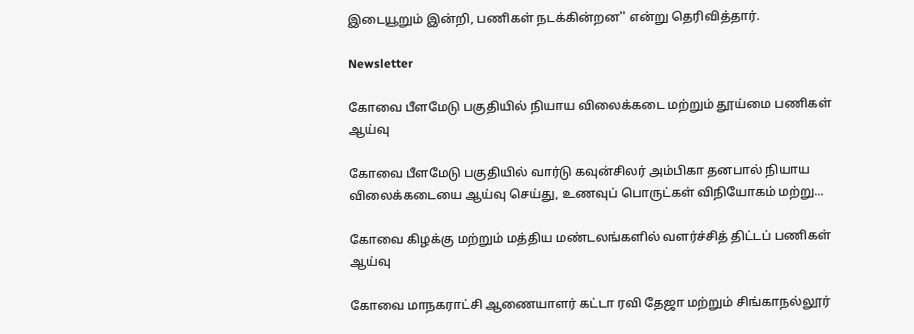இடையூறும் இன்றி, பணிகள் நடக்கின்றன'' என்று தெரிவித்தார்.

Newsletter

கோவை பீளமேடு பகுதியில் நியாய விலைக்கடை மற்றும் தூய்மை பணிகள் ஆய்வு

கோவை பீளமேடு பகுதியில் வார்டு கவுன்சிலர் அம்பிகா தனபால் நியாய விலைக்கடையை ஆய்வு செய்து, உணவுப் பொருட்கள் விநியோகம் மற்று...

கோவை கிழக்கு மற்றும் மத்திய மண்டலங்களில் வளர்ச்சித் திட்டப் பணிகள் ஆய்வு

கோவை மாநகராட்சி ஆணையாளர் கட்டா ரவி தேஜா மற்றும் சிங்காநல்லூர்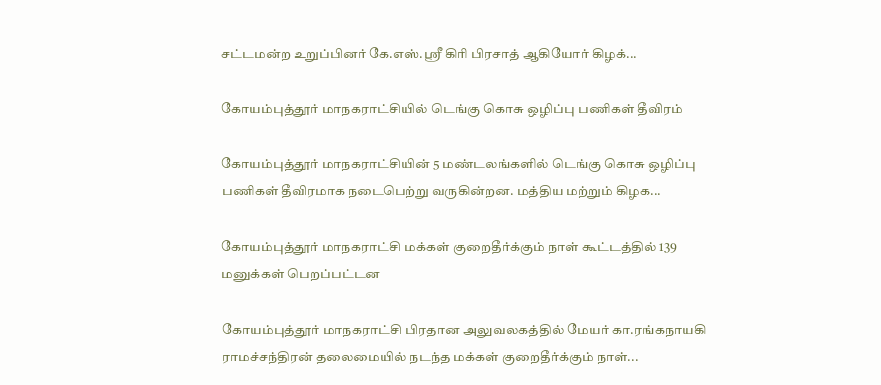சட்டமன்ற உறுப்பினர் கே.எஸ்.ஸ்ரீ கிரி பிரசாத் ஆகியோர் கிழக்...

கோயம்புத்தூர் மாநகராட்சியில் டெங்கு கொசு ஒழிப்பு பணிகள் தீவிரம்

கோயம்புத்தூர் மாநகராட்சியின் 5 மண்டலங்களில் டெங்கு கொசு ஒழிப்பு பணிகள் தீவிரமாக நடைபெற்று வருகின்றன. மத்திய மற்றும் கிழக...

கோயம்புத்தூர் மாநகராட்சி மக்கள் குறைதீர்க்கும் நாள் கூட்டத்தில் 139 மனுக்கள் பெறப்பட்டன

கோயம்புத்தூர் மாநகராட்சி பிரதான அலுவலகத்தில் மேயர் கா.ரங்கநாயகி ராமச்சந்திரன் தலைமையில் நடந்த மக்கள் குறைதீர்க்கும் நாள்...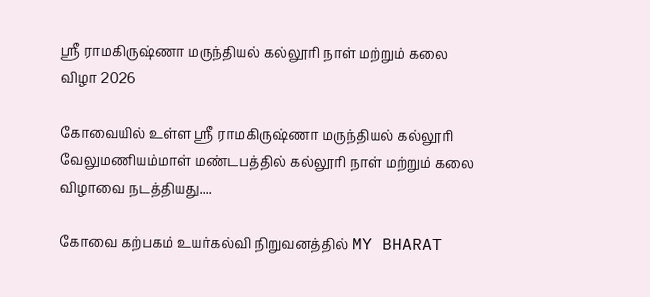ஸ்ரீ ராமகிருஷ்ணா மருந்தியல் கல்லூரி நாள் மற்றும் கலை விழா 2026

கோவையில் உள்ள ஸ்ரீ ராமகிருஷ்ணா மருந்தியல் கல்லூரி வேலுமணியம்மாள் மண்டபத்தில் கல்லூரி நாள் மற்றும் கலை விழாவை நடத்தியது....

கோவை கற்பகம் உயர்கல்வி நிறுவனத்தில் MY BHARAT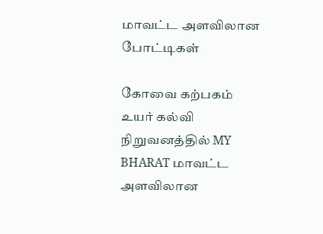மாவட்ட அளவிலான போட்டிகள்

கோவை கற்பகம் உயர் கல்வி நிறுவனத்தில் MY BHARAT மாவட்ட அளவிலான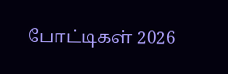போட்டிகள் 2026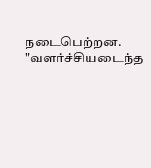நடைபெற்றன. "வளர்ச்சியடைந்த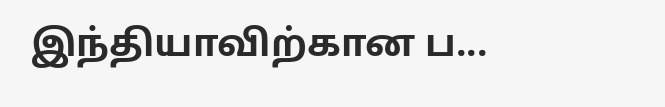இந்தியாவிற்கான ப...